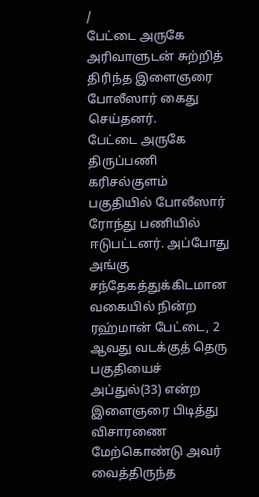/
பேட்டை அருகே அரிவாளுடன் சுற்றித் திரிந்த இளைஞரை போலீஸார் கைது செய்தனர்.
பேட்டை அருகே திருப்பணி கரிசல்குளம் பகுதியில் போலீஸார் ரோந்து பணியில் ஈடுபட்டனர். அப்போது அங்கு சந்தேகத்துக்கிடமான வகையில் நின்ற ரஹ்மான் பேட்டை, 2 ஆவது வடக்குத் தெரு பகுதியைச் அப்துல்(33) என்ற இளைஞரை பிடித்து விசாரணை மேற்கொண்டு அவர் வைத்திருந்த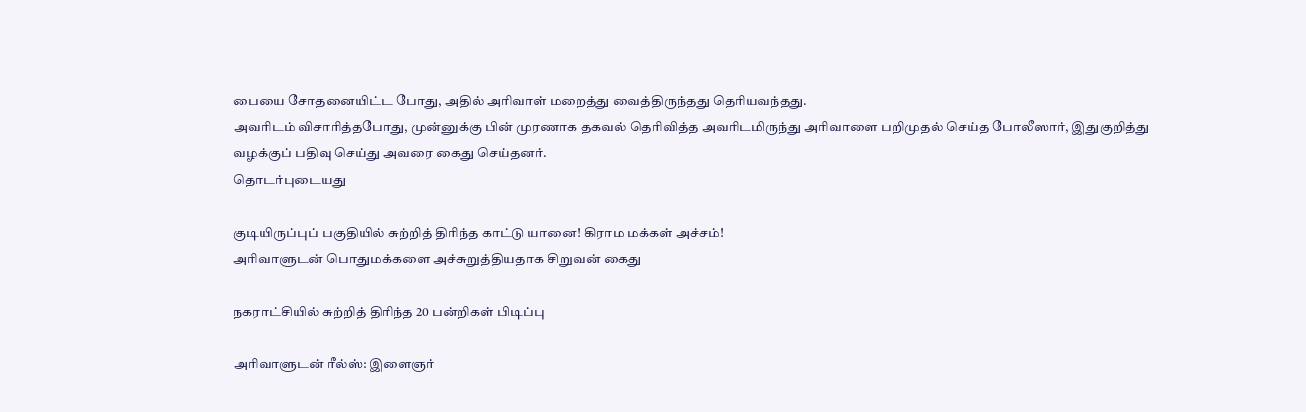பையை சோதனையிட்ட போது, அதில் அரிவாள் மறைத்து வைத்திருந்தது தெரியவந்தது.
அவரிடம் விசாரித்தபோது, முன்னுக்கு பின் முரணாக தகவல் தெரிவித்த அவரிடமிருந்து அரிவாளை பறிமுதல் செய்த போலீஸார், இதுகுறித்து வழக்குப் பதிவு செய்து அவரை கைது செய்தனர்.
தொடர்புடையது

குடியிருப்புப் பகுதியில் சுற்றித் திரிந்த காட்டு யானை! கிராம மக்கள் அச்சம்!
அரிவாளுடன் பொதுமக்களை அச்சுறுத்தியதாக சிறுவன் கைது

நகராட்சியில் சுற்றித் திரிந்த 20 பன்றிகள் பிடிப்பு

அரிவாளுடன் ரீல்ஸ்: இளைஞர்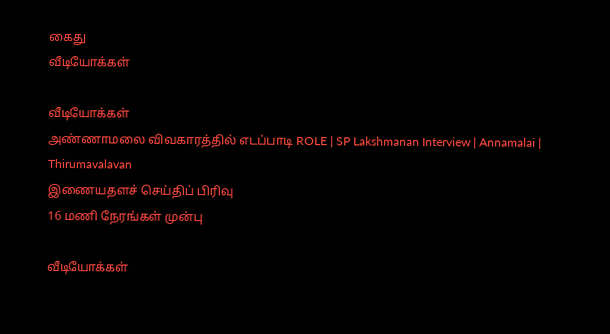கைது
வீடியோக்கள்

வீடியோக்கள்
அண்ணாமலை விவகாரத்தில் எடப்பாடி ROLE | SP Lakshmanan Interview | Annamalai | Thirumavalavan
இணையதளச் செய்திப் பிரிவு
16 மணி நேரங்கள் முன்பு

வீடியோக்கள்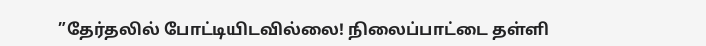”தேர்தலில் போட்டியிடவில்லை! நிலைப்பாட்டை தள்ளி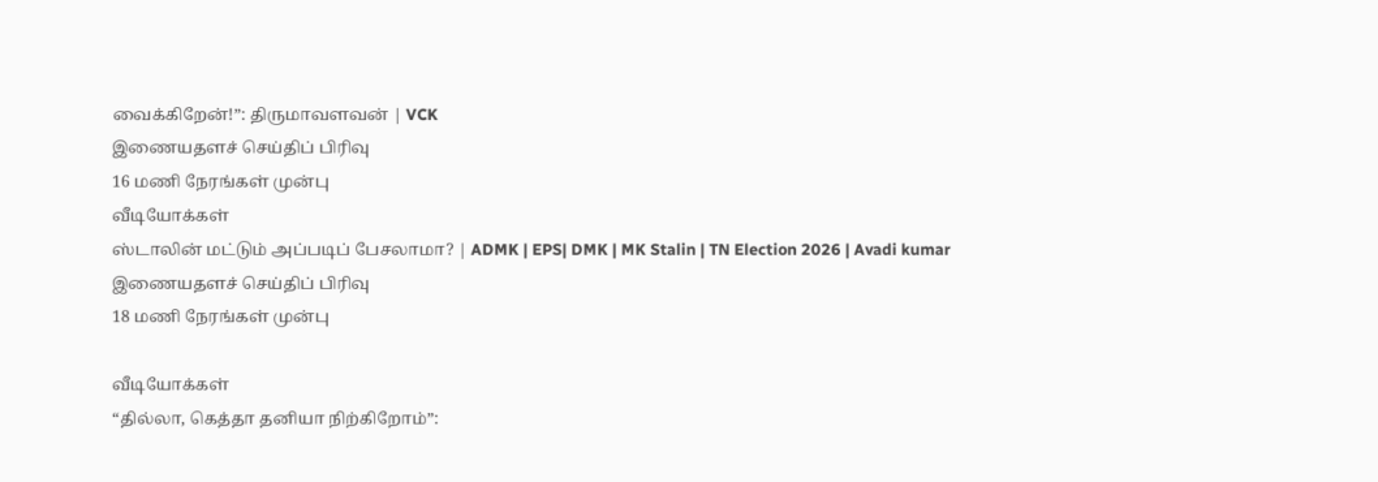வைக்கிறேன்!”: திருமாவளவன் | VCK
இணையதளச் செய்திப் பிரிவு
16 மணி நேரங்கள் முன்பு
வீடியோக்கள்
ஸ்டாலின் மட்டும் அப்படிப் பேசலாமா? | ADMK | EPS| DMK | MK Stalin | TN Election 2026 | Avadi kumar
இணையதளச் செய்திப் பிரிவு
18 மணி நேரங்கள் முன்பு

வீடியோக்கள்
“தில்லா, கெத்தா தனியா நிற்கிறோம்”: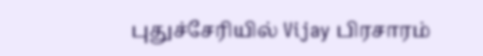புதுச்சேரியில் Vijay பிரசாரம்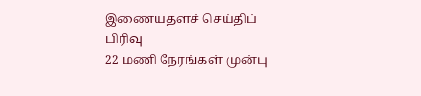இணையதளச் செய்திப் பிரிவு
22 மணி நேரங்கள் முன்பு